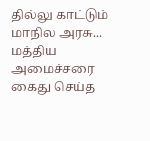தில்லு காட்டும் மாநில அரசு... மத்திய அமைச்சரை கைது செய்த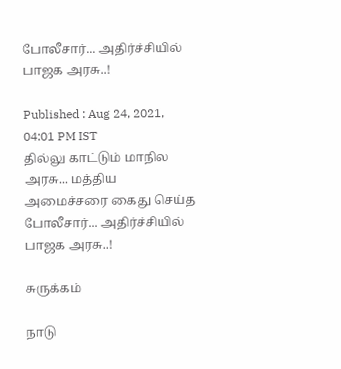போலீசார்... அதிர்ச்சியில் பாஜக அரசு..!

Published : Aug 24, 2021, 04:01 PM IST
தில்லு காட்டும் மாநில அரசு... மத்திய அமைச்சரை கைது செய்த போலீசார்... அதிர்ச்சியில் பாஜக அரசு..!

சுருக்கம்

நாடு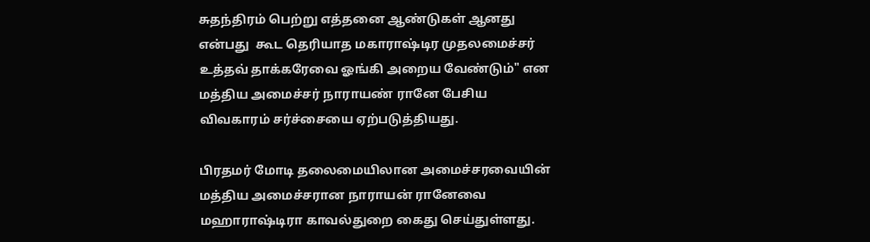சுதந்திரம் பெற்று எத்தனை ஆண்டுகள் ஆனது என்பது  கூட தெரியாத மகாராஷ்டிர முதலமைச்சர் உத்தவ் தாக்கரேவை ஓங்கி அறைய வேண்டும்" என  மத்திய அமைச்சர் நாராயண் ரானே பேசிய விவகாரம் சர்ச்சையை ஏற்படுத்தியது.

பிரதமர் மோடி தலைமையிலான அமைச்சரவையின் மத்திய அமைச்சரான நாராயன் ரானேவை மஹாராஷ்டிரா காவல்துறை கைது செய்துள்ளது.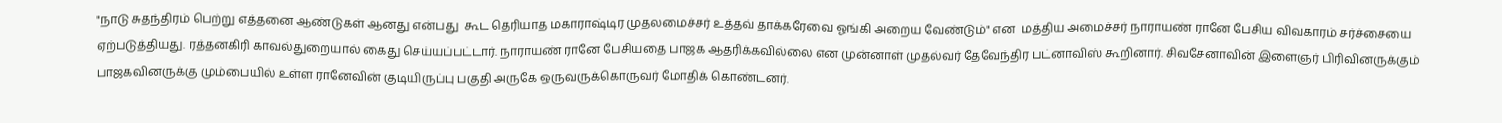"நாடு சுதந்திரம் பெற்று எத்தனை ஆண்டுகள் ஆனது என்பது  கூட தெரியாத மகாராஷ்டிர முதலமைச்சர் உத்தவ் தாக்கரேவை ஓங்கி அறைய வேண்டும்" என  மத்திய அமைச்சர் நாராயண் ரானே பேசிய விவகாரம் சர்ச்சையை ஏற்படுத்தியது. ரத்தனகிரி காவல்துறையால் கைது செய்யப்பட்டார். நாராயண் ரானே பேசியதை பாஜக ஆதரிக்கவில்லை என முன்னாள் முதல்வர் தேவேந்திர பட்னாவிஸ் கூறினார். சிவசேனாவின் இளைஞர் பிரிவினருக்கும் பாஜகவினருக்கு மும்பையில் உள்ள ரானேவின் குடியிருப்பு பகுதி அருகே ஒருவருக்கொருவர் மோதிக் கொண்டனர்.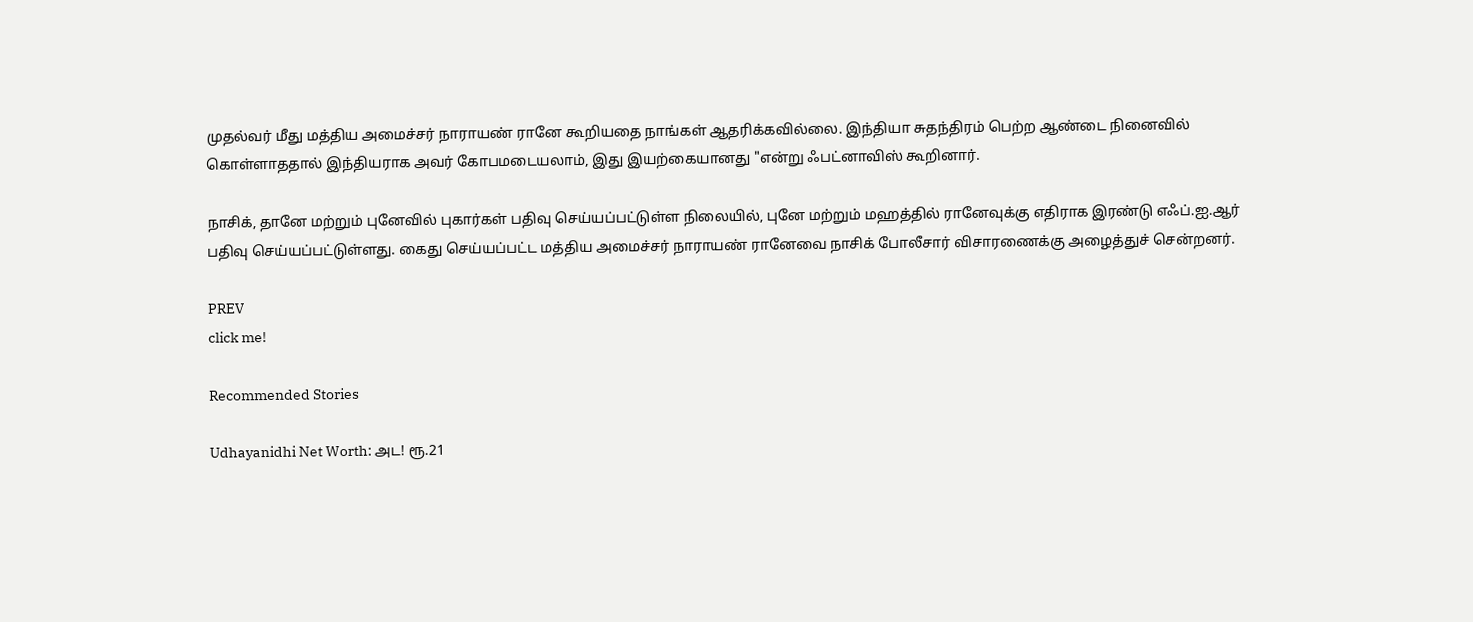முதல்வர் மீது மத்திய அமைச்சர் நாராயண் ரானே கூறியதை நாங்கள் ஆதரிக்கவில்லை. இந்தியா சுதந்திரம் பெற்ற ஆண்டை நினைவில் கொள்ளாததால் இந்தியராக அவர் கோபமடையலாம், இது இயற்கையானது "என்று ஃபட்னாவிஸ் கூறினார்.

நாசிக், தானே மற்றும் புனேவில் புகார்கள் பதிவு செய்யப்பட்டுள்ள நிலையில், புனே மற்றும் மஹத்தில் ரானேவுக்கு எதிராக இரண்டு எஃப்.ஐ.ஆர் பதிவு செய்யப்பட்டுள்ளது. கைது செய்யப்பட்ட மத்திய அமைச்சர் நாராயண் ரானேவை நாசிக் போலீசார் விசாரணைக்கு அழைத்துச் சென்றனர்.

PREV
click me!

Recommended Stories

Udhayanidhi Net Worth: அட! ரூ.21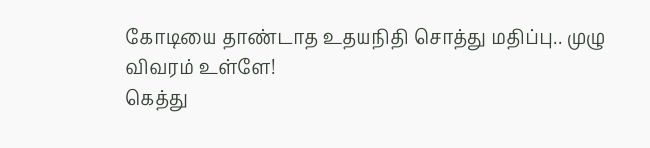கோடியை தாண்டாத உதயநிதி சொத்து மதிப்பு.. முழு விவரம் உள்ளே!
கெத்து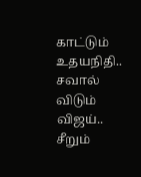காட்டும் உதயநிதி.. சவால் விடும் விஜய்.. சீறும்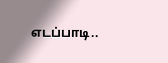எடப்பாடி..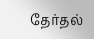தேர்தல்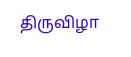திருவிழா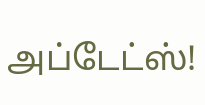அப்டேட்ஸ்!